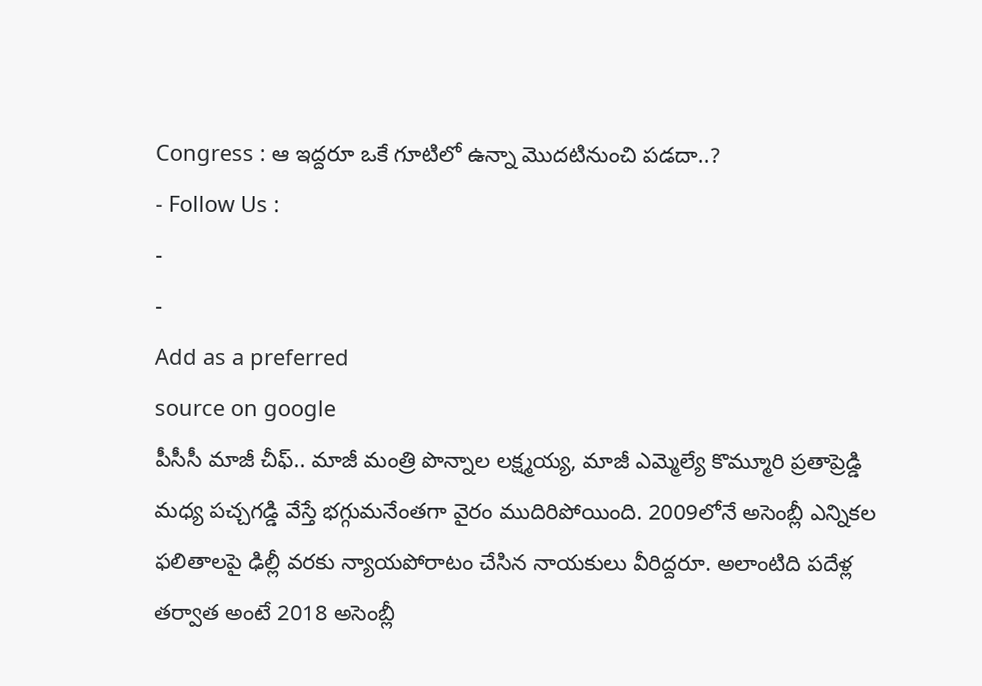Congress : ఆ ఇద్దరూ ఒకే గూటిలో ఉన్నా మొదటినుంచి పడదా..?
- Follow Us :
-
-
Add as a preferred
source on google
పీసీసీ మాజీ చీఫ్.. మాజీ మంత్రి పొన్నాల లక్ష్మయ్య, మాజీ ఎమ్మెల్యే కొమ్మూరి ప్రతాప్రెడ్డి మధ్య పచ్చగడ్డి వేస్తే భగ్గుమనేంతగా వైరం ముదిరిపోయింది. 2009లోనే అసెంబ్లీ ఎన్నికల ఫలితాలపై ఢిల్లీ వరకు న్యాయపోరాటం చేసిన నాయకులు వీరిద్దరూ. అలాంటిది పదేళ్ల తర్వాత అంటే 2018 అసెంబ్లీ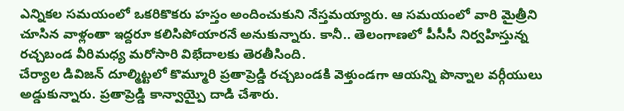ఎన్నికల సమయంలో ఒకరికొకరు హస్తం అందించుకుని నేస్తమయ్యారు. ఆ సమయంలో వారి మైత్రీని చూసిన వాళ్లంతా ఇద్దరూ కలిసిపోయారనే అనుకున్నారు. కానీ.. తెలంగాణలో పీసీసీ నిర్వహిస్తున్న రచ్చబండ వీరిమధ్య మరోసారి విభేదాలకు తెరతీసింది.
చేర్యాల డివిజన్ దూల్మిట్టలో కొమ్మూరి ప్రతాప్రెడ్డి రచ్చబండకి వెళ్తుండగా ఆయన్ని పొన్నాల వర్గీయులు అడ్డుకున్నారు. ప్రతాప్రెడ్డి కాన్వాయ్పై దాడి చేశారు.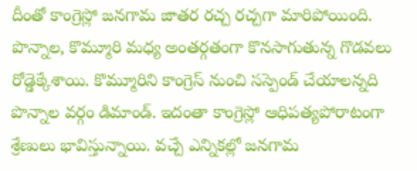దీంతో కాంగ్రెస్లో జనగామ జాతర రచ్చ రచ్చగా మారిపోయింది. పొన్నాల, కొమ్మూరి మధ్య అంతర్గతంగా కొనసాగుతున్న గొడవలు రోడ్డెక్కేశాయి. కొమ్మూరిని కాంగ్రెస్ నుంచి సస్పెండ్ చేయాలన్నది పొన్నాల వర్గం డిమాండ్. ఇదంతా కాంగ్రెస్లో ఆధిపత్యపోరాటంగా శ్రేణులు భావిస్తున్నాయి. వచ్చే ఎన్నికల్లో జనగామ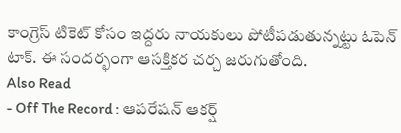కాంగ్రెస్ టికెట్ కోసం ఇద్దరు నాయకులు పోటీపడుతున్నట్టు ఓపెన్ టాక్. ఈ సందర్భంగా ఆసక్తికర చర్చ జరుగుతోంది.
Also Read
- Off The Record : ఆపరేషన్ ఆకర్ష్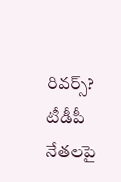రివర్స్? టీడీపీ నేతలపై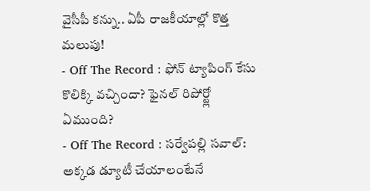వైసీపీ కన్ను.. ఏపీ రాజకీయాల్లో కొత్త మలుపు!
- Off The Record : ఫోన్ ట్యాపింగ్ కేసు కొలిక్కి వచ్చిందా? ఫైనల్ రిపోర్ట్లో ఏముంది?
- Off The Record : సర్వేపల్లి సవాల్: అక్కడ డ్యూటీ చేయాలంటేనే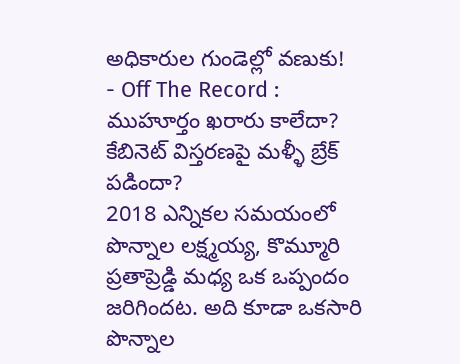అధికారుల గుండెల్లో వణుకు!
- Off The Record : ముహూర్తం ఖరారు కాలేదా? కేబినెట్ విస్తరణపై మళ్ళీ బ్రేక్ పడిందా?
2018 ఎన్నికల సమయంలో పొన్నాల లక్ష్మయ్య, కొమ్మూరి ప్రతాప్రెడ్డి మధ్య ఒక ఒప్పందం జరిగిందట. అది కూడా ఒకసారి పొన్నాల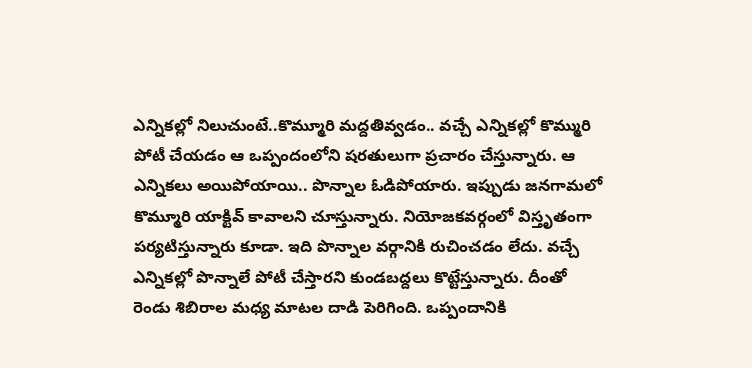ఎన్నికల్లో నిలుచుంటే..కొమ్మూరి మద్దతివ్వడం.. వచ్చే ఎన్నికల్లో కొమ్మురి పోటీ చేయడం ఆ ఒప్పందంలోని షరతులుగా ప్రచారం చేస్తున్నారు. ఆ ఎన్నికలు అయిపోయాయి.. పొన్నాల ఓడిపోయారు. ఇప్పుడు జనగామలో కొమ్మూరి యాక్టివ్ కావాలని చూస్తున్నారు. నియోజకవర్గంలో విస్తృతంగా పర్యటిస్తున్నారు కూడా. ఇది పొన్నాల వర్గానికి రుచించడం లేదు. వచ్చే ఎన్నికల్లో పొన్నాలే పోటీ చేస్తారని కుండబద్దలు కొట్టేస్తున్నారు. దీంతో రెండు శిబిరాల మధ్య మాటల దాడి పెరిగింది. ఒప్పందానికి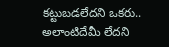కట్టుబడలేదని ఒకరు.. అలాంటిదేమీ లేదని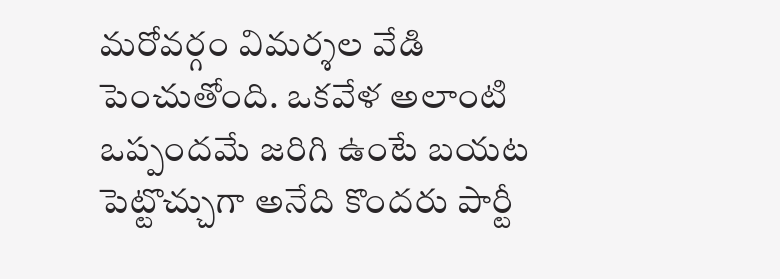మరోవర్గం విమర్శల వేడి పెంచుతోంది. ఒకవేళ అలాంటి ఒప్పందమే జరిగి ఉంటే బయట పెట్టొచ్చుగా అనేది కొందరు పార్టీ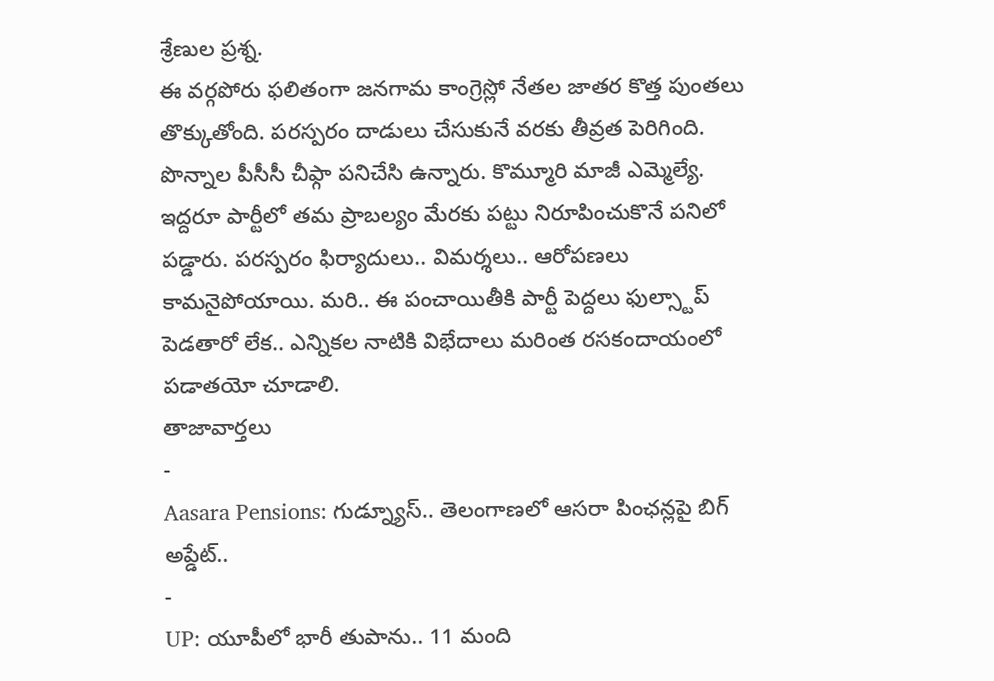శ్రేణుల ప్రశ్న.
ఈ వర్గపోరు ఫలితంగా జనగామ కాంగ్రెస్లో నేతల జాతర కొత్త పుంతలు తొక్కుతోంది. పరస్పరం దాడులు చేసుకునే వరకు తీవ్రత పెరిగింది. పొన్నాల పీసీసీ చీఫ్గా పనిచేసి ఉన్నారు. కొమ్మూరి మాజీ ఎమ్మెల్యే. ఇద్దరూ పార్టీలో తమ ప్రాబల్యం మేరకు పట్టు నిరూపించుకొనే పనిలో పడ్డారు. పరస్పరం ఫిర్యాదులు.. విమర్శలు.. ఆరోపణలు కామనైపోయాయి. మరి.. ఈ పంచాయితీకి పార్టీ పెద్దలు ఫుల్స్టాప్ పెడతారో లేక.. ఎన్నికల నాటికి విభేదాలు మరింత రసకందాయంలో పడాతయో చూడాలి.
తాజావార్తలు
-
Aasara Pensions: గుడ్న్యూస్.. తెలంగాణలో ఆసరా పింఛన్లపై బిగ్ అప్డేట్..
-
UP: యూపీలో భారీ తుపాను.. 11 మంది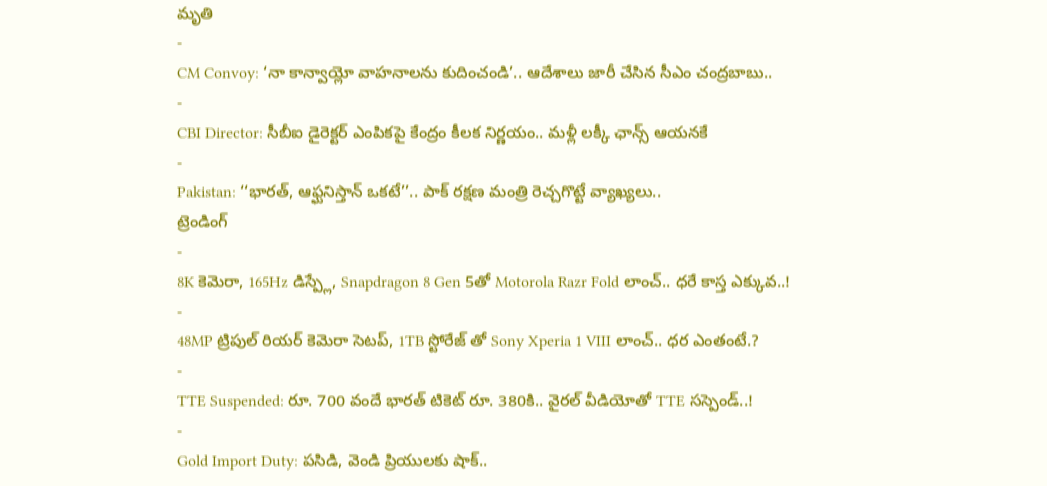మృతి
-
CM Convoy: ‘నా కాన్వాయ్లో వాహనాలను కుదించండి’.. ఆదేశాలు జారీ చేసిన సీఎం చంద్రబాబు..
-
CBI Director: సీబీఐ డైరెక్టర్ ఎంపికపై కేంద్రం కీలక నిర్ణయం.. మళ్లీ లక్కీ ఛాన్స్ ఆయనకే
-
Pakistan: ‘‘భారత్, ఆఫ్ఘనిస్తాన్ ఒకటే’’.. పాక్ రక్షణ మంత్రి రెచ్చగొట్టే వ్యాఖ్యలు..
ట్రెండింగ్
-
8K కెమెరా, 165Hz డిస్ప్లే, Snapdragon 8 Gen 5తో Motorola Razr Fold లాంచ్.. ధరే కాస్త ఎక్కువ..!
-
48MP ట్రిపుల్ రియర్ కెమెరా సెటప్, 1TB స్టోరేజ్ తో Sony Xperia 1 VIII లాంచ్.. ధర ఎంతంటే.?
-
TTE Suspended: రూ. 700 వందే భారత్ టికెట్ రూ. 380కి.. వైరల్ వీడియోతో TTE సస్పెండ్..!
-
Gold Import Duty: పసిడి, వెండి ప్రియులకు షాక్..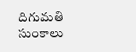దిగుమతి సుంకాలు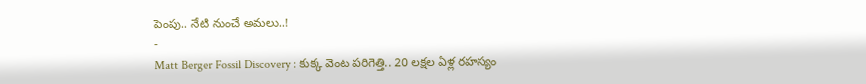పెంపు.. నేటి నుంచే అమలు..!
-
Matt Berger Fossil Discovery : కుక్క వెంట పరిగెత్తి.. 20 లక్షల ఏళ్ల రహస్యం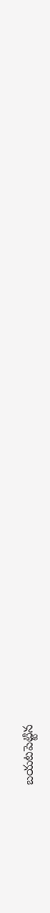బయటపెట్టిన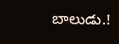బాలుడు.!